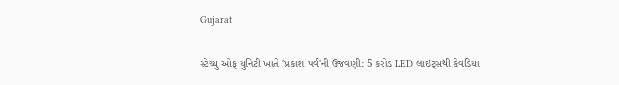Gujarat

સ્ટેચ્યુ ઓફ યુનિટી ખાતે 'પ્રકાશ પર્વ'ની ઉજવણી: 5 કરોડ LED લાઇટ્સથી કેવડિયા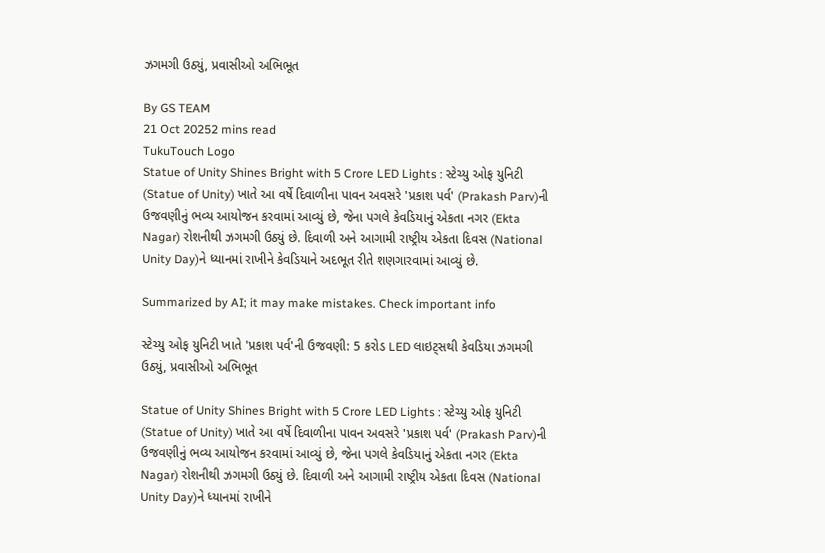ઝગમગી ઉઠ્યું, પ્રવાસીઓ અભિભૂત

By GS TEAM
21 Oct 20252 mins read
TukuTouch Logo
Statue of Unity Shines Bright with 5 Crore LED Lights : સ્ટેચ્યુ ઓફ યુનિટી (Statue of Unity) ખાતે આ વર્ષે દિવાળીના પાવન અવસરે 'પ્રકાશ પર્વ' (Prakash Parv)ની ઉજવણીનું ભવ્ય આયોજન કરવામાં આવ્યું છે, જેના પગલે કેવડિયાનું એકતા નગર (Ekta Nagar) રોશનીથી ઝગમગી ઉઠ્યું છે. દિવાળી અને આગામી રાષ્ટ્રીય એકતા દિવસ (National Unity Day)ને ધ્યાનમાં રાખીને કેવડિયાને અદભૂત રીતે શણગારવામાં આવ્યું છે.

Summarized by AI; it may make mistakes. Check important info

સ્ટેચ્યુ ઓફ યુનિટી ખાતે 'પ્રકાશ પર્વ'ની ઉજવણી: 5 કરોડ LED લાઇટ્સથી કેવડિયા ઝગમગી ઉઠ્યું, પ્રવાસીઓ અભિભૂત

Statue of Unity Shines Bright with 5 Crore LED Lights : સ્ટેચ્યુ ઓફ યુનિટી (Statue of Unity) ખાતે આ વર્ષે દિવાળીના પાવન અવસરે 'પ્રકાશ પર્વ' (Prakash Parv)ની ઉજવણીનું ભવ્ય આયોજન કરવામાં આવ્યું છે, જેના પગલે કેવડિયાનું એકતા નગર (Ekta Nagar) રોશનીથી ઝગમગી ઉઠ્યું છે. દિવાળી અને આગામી રાષ્ટ્રીય એકતા દિવસ (National Unity Day)ને ધ્યાનમાં રાખીને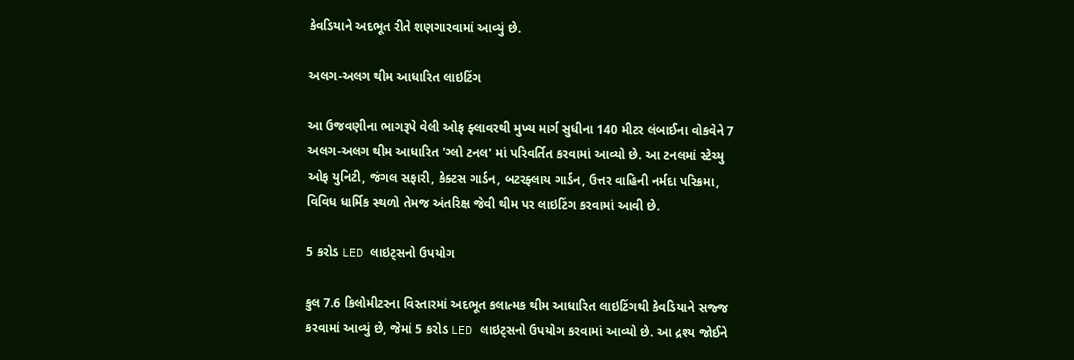કેવડિયાને અદભૂત રીતે શણગારવામાં આવ્યું છે.

અલગ-અલગ થીમ આધારિત લાઇટિંગ

આ ઉજવણીના ભાગરૂપે વેલી ઓફ ફ્લાવરથી મુખ્ય માર્ગ સુધીના 140 મીટર લંબાઈના વોકવેને 7 અલગ-અલગ થીમ આધારિત 'ગ્લો ટનલ' માં પરિવર્તિત કરવામાં આવ્યો છે. આ ટનલમાં સ્ટેચ્યુ ઓફ યુનિટી, જંગલ સફારી, કેક્ટસ ગાર્ડન, બટરફ્લાય ગાર્ડન, ઉત્તર વાહિની નર્મદા પરિક્રમા, વિવિધ ધાર્મિક સ્થળો તેમજ અંતરિક્ષ જેવી થીમ પર લાઇટિંગ કરવામાં આવી છે.

5 કરોડ LED લાઇટ્સનો ઉપયોગ

કુલ 7.6 કિલોમીટરના વિસ્તારમાં અદભૂત કલાત્મક થીમ આધારિત લાઇટિંગથી કેવડિયાને સજ્જ કરવામાં આવ્યું છે, જેમાં 5 કરોડ LED લાઇટ્સનો ઉપયોગ કરવામાં આવ્યો છે. આ દ્રશ્ય જોઈને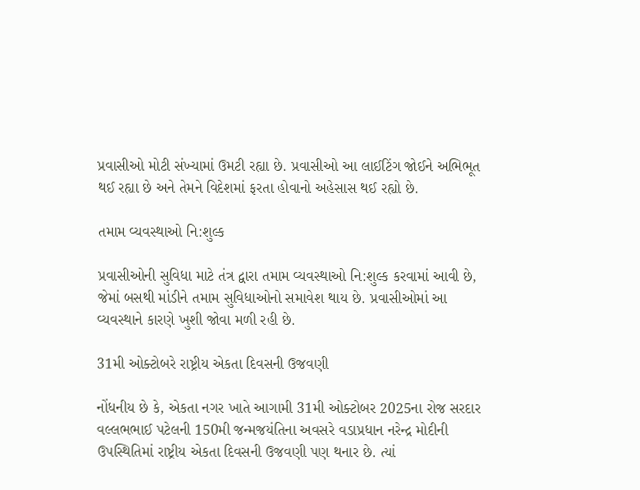પ્રવાસીઓ મોટી સંખ્યામાં ઉમટી રહ્યા છે. પ્રવાસીઓ આ લાઈટિંગ જોઈને અભિભૂત થઈ રહ્યા છે અને તેમને વિદેશમાં ફરતા હોવાનો અહેસાસ થઈ રહ્યો છે.

તમામ વ્યવસ્થાઓ નિ:શુલ્ક

પ્રવાસીઓની સુવિધા માટે તંત્ર દ્વારા તમામ વ્યવસ્થાઓ નિ:શુલ્ક કરવામાં આવી છે, જેમાં બસથી માંડીને તમામ સુવિધાઓનો સમાવેશ થાય છે. પ્રવાસીઓમાં આ વ્યવસ્થાને કારણે ખુશી જોવા મળી રહી છે.

31મી ઓક્ટોબરે રાષ્ટ્રીય એકતા દિવસની ઉજવણી

નોંધનીય છે કે, એકતા નગર ખાતે આગામી 31મી ઓક્ટોબર 2025ના રોજ સરદાર વલ્લભભાઈ પટેલની 150મી જન્મજયંતિના અવસરે વડાપ્રધાન નરેન્દ્ર મોદીની ઉપસ્થિતિમાં રાષ્ટ્રીય એકતા દિવસની ઉજવણી પણ થનાર છે. ત્યાં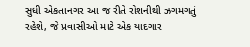સુધી એકતાનગર આ જ રીતે રોશનીથી ઝગમગતું રહેશે, જે પ્રવાસીઓ માટે એક યાદગાર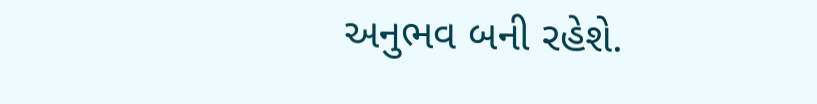અનુભવ બની રહેશે.